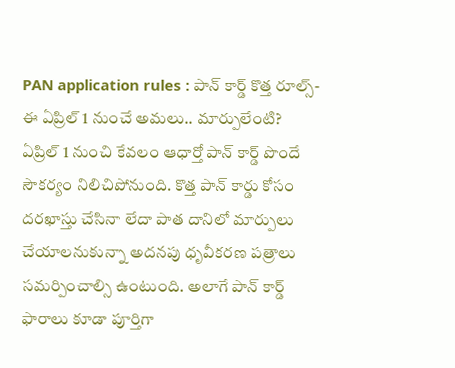PAN application rules : పాన్ కార్డ్ కొత్త రూల్స్- ఈ ఏప్రిల్ 1 నుంచే అమలు.. మార్పులేంటి?
ఏప్రిల్ 1 నుంచి కేవలం ఆధార్తో పాన్ కార్డ్ పొందే సౌకర్యం నిలిచిపోనుంది. కొత్త పాన్ కార్డు కోసం దరఖాస్తు చేసినా లేదా పాత దానిలో మార్పులు చేయాలనుకున్నా అదనపు ధృవీకరణ పత్రాలు సమర్పించాల్సి ఉంటుంది. అలాగే పాన్ కార్డ్ ఫారాలు కూడా పూర్తిగా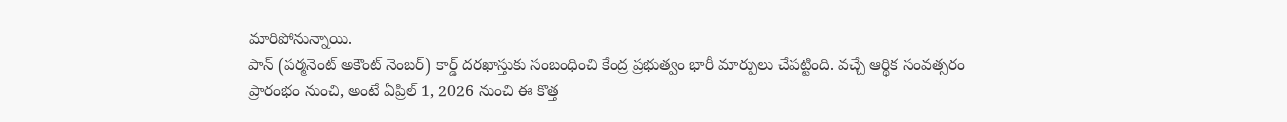మారిపోనున్నాయి.
పాన్ (పర్మనెంట్ అకౌంట్ నెంబర్) కార్డ్ దరఖాస్తుకు సంబంధించి కేంద్ర ప్రభుత్వం భారీ మార్పులు చేపట్టింది. వచ్చే ఆర్థిక సంవత్సరం ప్రారంభం నుంచి, అంటే ఏప్రిల్ 1, 2026 నుంచి ఈ కొత్త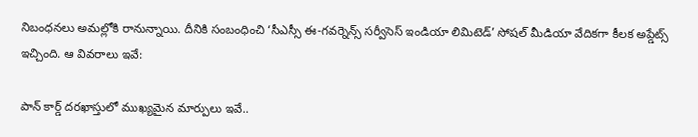నిబంధనలు అమల్లోకి రానున్నాయి. దీనికి సంబంధించి ‘సీఎస్సీ ఈ-గవర్నెన్స్ సర్వీసెస్ ఇండియా లిమిటెడ్’ సోషల్ మీడియా వేదికగా కీలక అప్డేట్స్ ఇచ్చింది. ఆ వివరాలు ఇవే:

పాన్ కార్డ్ దరఖాస్తులో ముఖ్యమైన మార్పులు ఇవే..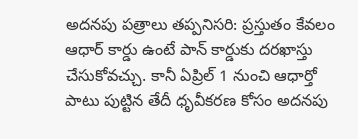అదనపు పత్రాలు తప్పనిసరి: ప్రస్తుతం కేవలం ఆధార్ కార్డు ఉంటే పాన్ కార్డుకు దరఖాస్తు చేసుకోవచ్చు. కానీ ఏప్రిల్ 1 నుంచి ఆధార్తో పాటు పుట్టిన తేదీ ధృవీకరణ కోసం అదనపు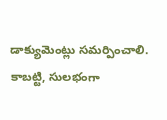డాక్యుమెంట్లు సమర్పించాలి. కాబట్టి, సులభంగా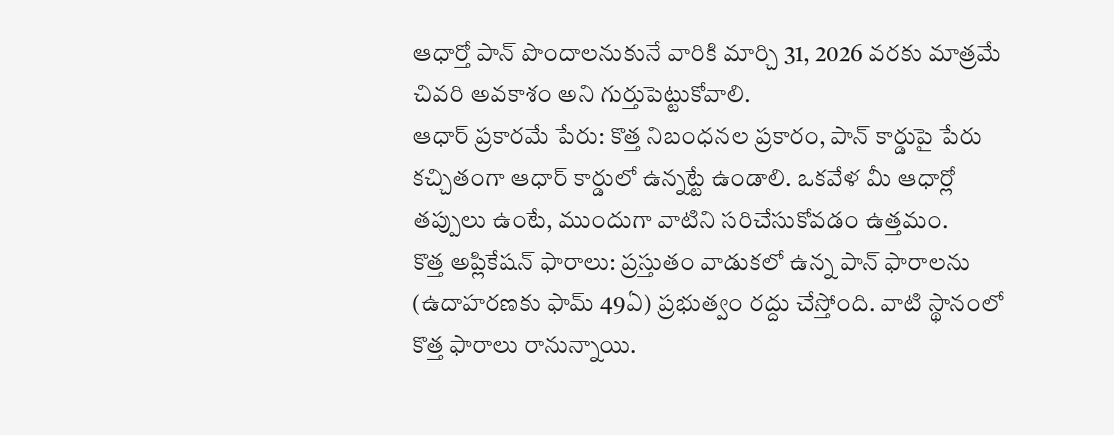ఆధార్తో పాన్ పొందాలనుకునే వారికి మార్చి 31, 2026 వరకు మాత్రమే చివరి అవకాశం అని గుర్తుపెట్టుకోవాలి.
ఆధార్ ప్రకారమే పేరు: కొత్త నిబంధనల ప్రకారం, పాన్ కార్డుపై పేరు కచ్చితంగా ఆధార్ కార్డులో ఉన్నట్టే ఉండాలి. ఒకవేళ మీ ఆధార్లో తప్పులు ఉంటే, ముందుగా వాటిని సరిచేసుకోవడం ఉత్తమం.
కొత్త అప్లికేషన్ ఫారాలు: ప్రస్తుతం వాడుకలో ఉన్న పాన్ ఫారాలను (ఉదాహరణకు ఫామ్ 49ఏ) ప్రభుత్వం రద్దు చేస్తోంది. వాటి స్థానంలో కొత్త ఫారాలు రానున్నాయి.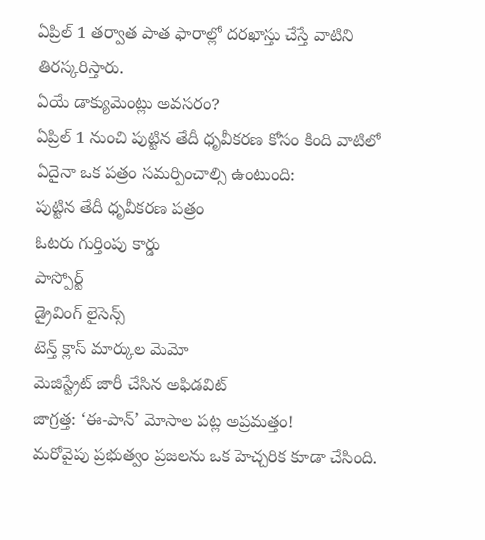ఏప్రిల్ 1 తర్వాత పాత ఫారాల్లో దరఖాస్తు చేస్తే వాటిని తిరస్కరిస్తారు.
ఏయే డాక్యుమెంట్లు అవసరం?
ఏప్రిల్ 1 నుంచి పుట్టిన తేదీ ధృవీకరణ కోసం కింది వాటిలో ఏదైనా ఒక పత్రం సమర్పించాల్సి ఉంటుంది:
పుట్టిన తేదీ ధృవీకరణ పత్రం
ఓటరు గుర్తింపు కార్డు
పాస్పోర్ట్
డ్రైవింగ్ లైసెన్స్
టెన్త్ క్లాస్ మార్కుల మెమో
మెజిస్ట్రేట్ జారీ చేసిన అఫిడవిట్
జాగ్రత్త: ‘ఈ-పాన్’ మోసాల పట్ల అప్రమత్తం!
మరోవైపు ప్రభుత్వం ప్రజలను ఒక హెచ్చరిక కూడా చేసింది.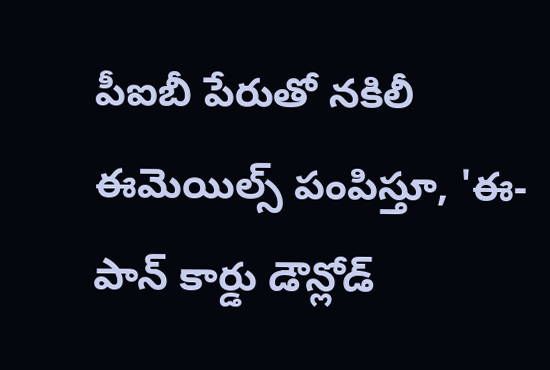పీఐబీ పేరుతో నకిలీ ఈమెయిల్స్ పంపిస్తూ, 'ఈ-పాన్ కార్డు డౌన్లోడ్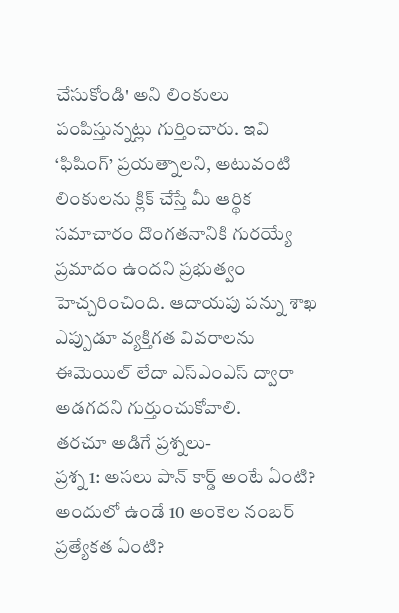చేసుకోండి' అని లింకులు పంపిస్తున్నట్లు గుర్తించారు. ఇవి ‘ఫిషింగ్’ ప్రయత్నాలని, అటువంటి లింకులను క్లిక్ చేస్తే మీ ఆర్థిక సమాచారం దొంగతనానికి గురయ్యే ప్రమాదం ఉందని ప్రభుత్వం హెచ్చరించింది. ఆదాయపు పన్ను శాఖ ఎప్పుడూ వ్యక్తిగత వివరాలను ఈమెయిల్ లేదా ఎస్ఎంఎస్ ద్వారా అడగదని గుర్తుంచుకోవాలి.
తరచూ అడిగే ప్రశ్నలు-
ప్రశ్న 1: అసలు పాన్ కార్డ్ అంటే ఏంటి? అందులో ఉండే 10 అంకెల నంబర్ ప్రత్యేకత ఏంటి?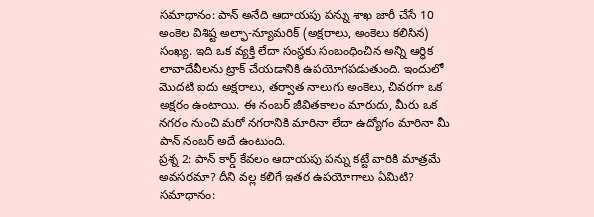సమాధానం: పాన్ అనేది ఆదాయపు పన్ను శాఖ జారీ చేసే 10 అంకెల విశిష్ట అల్ఫా-న్యూమరిక్ (అక్షరాలు, అంకెలు కలిసిన) సంఖ్య. ఇది ఒక వ్యక్తి లేదా సంస్థకు సంబంధించిన అన్ని ఆర్థిక లావాదేవీలను ట్రాక్ చేయడానికి ఉపయోగపడుతుంది. ఇందులో మొదటి ఐదు అక్షరాలు, తర్వాత నాలుగు అంకెలు, చివరగా ఒక అక్షరం ఉంటాయి. ఈ నంబర్ జీవితకాలం మారుదు, మీరు ఒక నగరం నుంచి మరో నగరానికి మారినా లేదా ఉద్యోగం మారినా మీ పాన్ నంబర్ అదే ఉంటుంది.
ప్రశ్న 2: పాన్ కార్డ్ కేవలం ఆదాయపు పన్ను కట్టే వారికి మాత్రమే అవసరమా? దీని వల్ల కలిగే ఇతర ఉపయోగాలు ఏమిటి?
సమాధానం: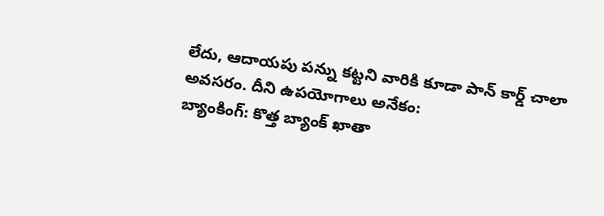లేదు, ఆదాయపు పన్ను కట్టని వారికి కూడా పాన్ కార్డ్ చాలా అవసరం. దీని ఉపయోగాలు అనేకం:
బ్యాంకింగ్: కొత్త బ్యాంక్ ఖాతా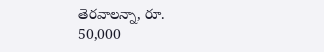తెరవాలన్నా, రూ. 50,000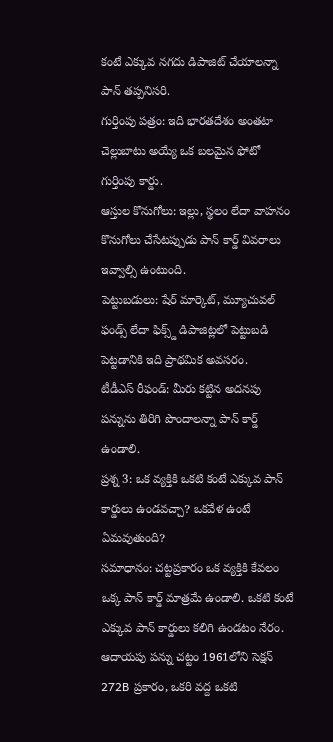కంటే ఎక్కువ నగదు డిపాజిట్ చేయాలన్నా పాన్ తప్పనిసరి.
గుర్తింపు పత్రం: ఇది భారతదేశం అంతటా చెల్లుబాటు అయ్యే ఒక బలమైన ఫోటో గుర్తింపు కార్డు.
ఆస్తుల కొనుగోలు: ఇల్లు, స్థలం లేదా వాహనం కొనుగోలు చేసేటప్పుడు పాన్ కార్డ్ వివరాలు ఇవ్వాల్సి ఉంటుంది.
పెట్టుబడులు: షేర్ మార్కెట్, మ్యూచువల్ ఫండ్స్ లేదా ఫిక్స్డ్ డిపాజిట్లలో పెట్టుబడి పెట్టడానికి ఇది ప్రాథమిక అవసరం.
టీడీఎస్ రీఫండ్: మీరు కట్టిన అదనపు పన్నును తిరిగి పొందాలన్నా పాన్ కార్డ్ ఉండాలి.
ప్రశ్న 3: ఒక వ్యక్తికి ఒకటి కంటే ఎక్కువ పాన్ కార్డులు ఉండవచ్చా? ఒకవేళ ఉంటే ఏమవుతుంది?
సమాధానం: చట్టప్రకారం ఒక వ్యక్తికి కేవలం ఒక్క పాన్ కార్డ్ మాత్రమే ఉండాలి. ఒకటి కంటే ఎక్కువ పాన్ కార్డులు కలిగి ఉండటం నేరం. ఆదాయపు పన్ను చట్టం 1961లోని సెక్షన్ 272B ప్రకారం, ఒకరి వద్ద ఒకటి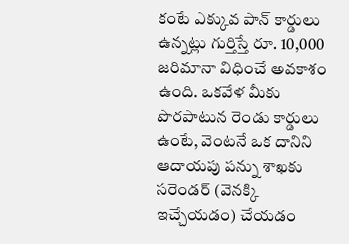కంటే ఎక్కువ పాన్ కార్డులు ఉన్నట్లు గుర్తిస్తే రూ. 10,000 జరిమానా విధించే అవకాశం ఉంది. ఒకవేళ మీకు పొరపాటున రెండు కార్డులు ఉంటే, వెంటనే ఒక దానిని ఆదాయపు పన్ను శాఖకు సరెండర్ (వెనక్కి ఇచ్చేయడం) చేయడం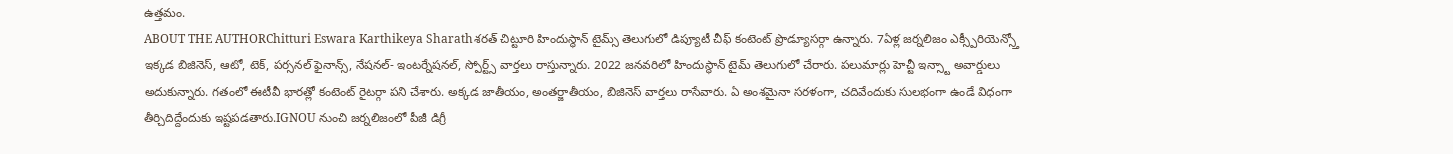ఉత్తమం.
ABOUT THE AUTHORChitturi Eswara Karthikeya Sharathశరత్ చిట్టూరి హిందుస్థాన్ టైమ్స్ తెలుగులో డిప్యూటీ చీఫ్ కంటెంట్ ప్రొడ్యూసర్గా ఉన్నారు. 7ఏళ్ల జర్నలిజం ఎక్స్పీరియెన్స్తో ఇక్కడ బిజినెస్, ఆటో, టెక్, పర్సనల్ ఫైనాన్స్, నేషనల్- ఇంటర్నేషనల్, స్పోర్ట్స్ వార్తలు రాస్తున్నారు. 2022 జనవరిలో హిందుస్థాన్ టైమ్ తెలుగులో చేరారు. పలుమార్లు హెచ్టీ ఇన్స్టా అవార్డులు అదుకున్నారు. గతంలో ఈటీవీ భారత్లో కంటెంట్ రైటర్గా పని చేశారు. అక్కడ జాతీయం, అంతర్జాతీయం, బిజినెస్ వార్తలు రాసేవారు. ఏ అంశమైనా సరళంగా, చదివేందుకు సులభంగా ఉండే విధంగా తీర్చిదిద్దేందుకు ఇష్టపడతారు.IGNOU నుంచి జర్నలిజంలో పీజీ డిగ్రీ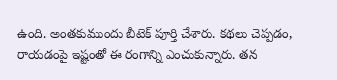ఉంది. అంతకుముందు బీటెక్ పూర్తి చేశారు. కథలు చెప్పడం, రాయడంపై ఇష్టంతో ఈ రంగాన్ని ఎంచుకున్నారు. తన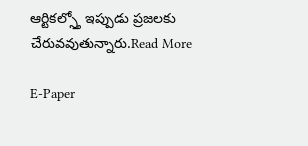ఆర్టికల్స్తో ఇప్పుడు ప్రజలకు చేరువవుతున్నారు.Read More

E-Paper